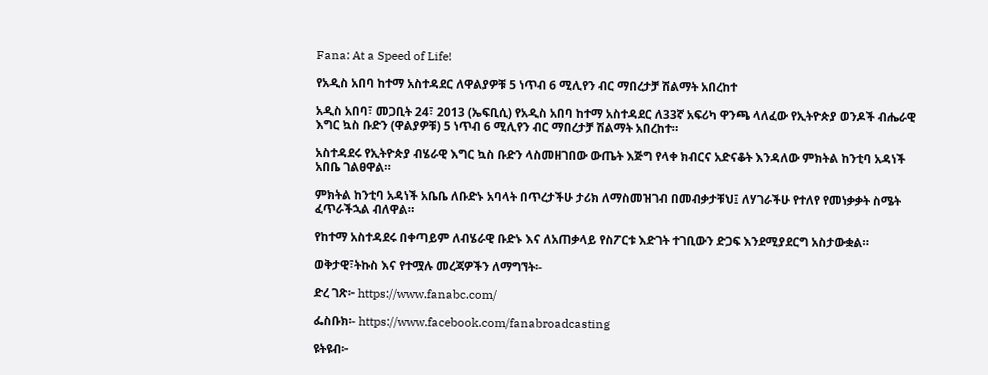Fana: At a Speed of Life!

የአዲስ አበባ ከተማ አስተዳደር ለዋልያዎቹ 5 ነጥብ 6 ሚሊየን ብር ማበረታቻ ሽልማት አበረከተ

አዲስ አበባ፣ መጋቢት 24፣ 2013 (ኤፍቢሲ) የአዲስ አበባ ከተማ አስተዳደር ለ33ኛ አፍሪካ ዋንጫ ላለፈው የኢትዮጵያ ወንዶች ብሔራዊ እግር ኳስ ቡድን (ዋልያዎቹ) 5 ነጥብ 6 ሚሊየን ብር ማበረታቻ ሽልማት አበረከተ።

አስተዳደሩ የኢትዮጵያ ብሄራዊ እግር ኳስ ቡድን ላስመዘገበው ውጤት እጅግ የላቀ ክብርና አድናቆት እንዳለው ምክትል ከንቲባ አዳነች አበቤ ገልፀዋል።

ምክትል ከንቲባ አዳነች አቤቤ ለቡድኑ አባላት በጥረታችሁ ታሪክ ለማስመዝገብ በመብቃታቹህ፤ ለሃገራችሁ የተለየ የመነቃቃት ስሜት ፈጥራችኋል ብለዋል።

የከተማ አስተዳደሩ በቀጣይም ለብሄራዊ ቡድኑ እና ለአጠቃላይ የስፖርቱ እድገት ተገቢውን ድጋፍ እንደሚያደርግ አስታውቋል።

ወቅታዊ፣ትኩስ እና የተሟሉ መረጃዎችን ለማግኘት፡-

ድረ ገጽ፦ https://www.fanabc.com/

ፌስቡክ፡- https://www.facebook.com/fanabroadcasting

ዩትዩብ፦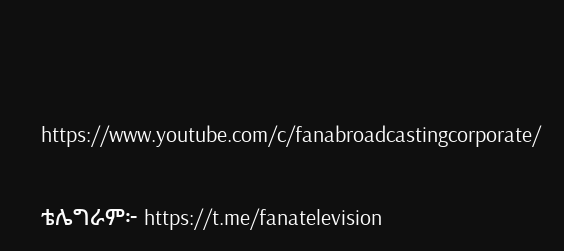https://www.youtube.com/c/fanabroadcastingcorporate/

ቴሌግራም፦ https://t.me/fanatelevision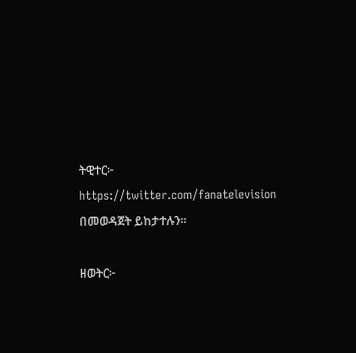ትዊተር፦ https://twitter.com/fanatelevision በመወዳጀት ይከታተሉን፡፡

ዘወትር፦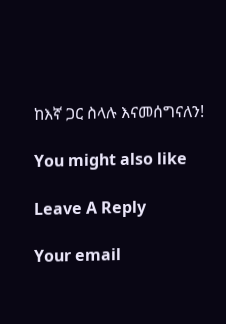ከእኛ ጋር ስላሉ እናመሰግናለን!

You might also like

Leave A Reply

Your email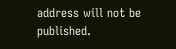address will not be published.